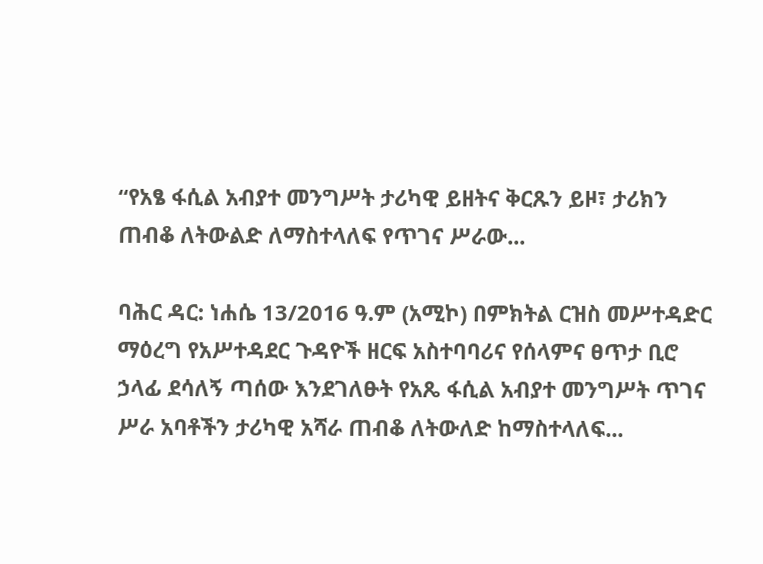“የአፄ ፋሲል አብያተ መንግሥት ታሪካዊ ይዘትና ቅርጹን ይዞ፣ ታሪክን ጠብቆ ለትውልድ ለማስተላለፍ የጥገና ሥራው...

ባሕር ዳር: ነሐሴ 13/2016 ዓ.ም (አሚኮ) በምክትል ርዝስ መሥተዳድር ማዕረግ የአሥተዳደር ጉዳዮች ዘርፍ አስተባባሪና የሰላምና ፀጥታ ቢሮ ኃላፊ ደሳለኝ ጣሰው እንደገለፁት የአጼ ፋሲል አብያተ መንግሥት ጥገና ሥራ አባቶችን ታሪካዊ አሻራ ጠብቆ ለትውለድ ከማስተላለፍ...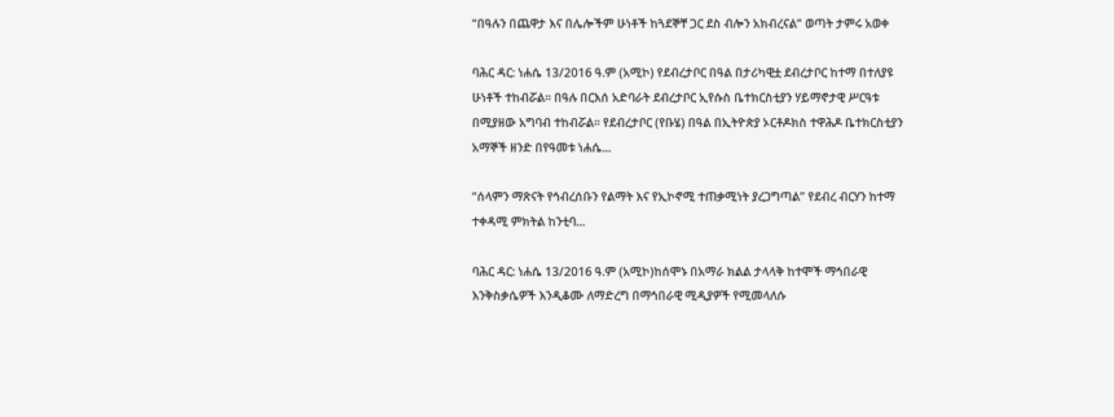“በዓሉን በጨዋታ እና በሌሎችም ሁነቶች ከጓደኞቸ ጋር ደስ ብሎን አክብረናል” ወጣት ታምሩ አወቀ

ባሕር ዳር: ነሐሴ 13/2016 ዓ.ም (አሚኮ) የደብረታቦር በዓል በታሪካዊቷ ደብረታቦር ከተማ በተለያዩ ሁነቶች ተከብሯል፡፡ በዓሉ በርእሰ አድባራት ደብረታቦር ኢየሱስ ቤተክርስቲያን ሃይማኖታዊ ሥርዓቱ በሚያዘው አግባብ ተከብሯል፡፡ የደብረታቦር (የቡሄ) በዓል በኢትዮጵያ ኦርቶዶክስ ተዋሕዶ ቤተክርስቲያን አማኞች ዘንድ በየዓመቱ ነሐሴ...

“ሰላምን ማጽናት የኅብረሰቡን የልማት እና የኢኮኖሚ ተጠቃሚነት ያረጋግጣል” የደብረ ብርሃን ከተማ ተቀዳሚ ምክትል ከንቲባ...

ባሕር ዳር: ነሐሴ 13/2016 ዓ.ም (አሚኮ)ከሰሞኑ በአማራ ክልል ታላላቅ ከተሞች ማኅበራዊ እንቅስቃሴዎች እንዲቆሙ ለማድረግ በማኅበራዊ ሚዲያዎች የሚመላለሱ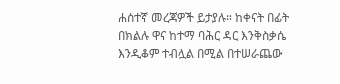ሐሰተኛ መረጃዎች ይታያሉ። ከቀናት በፊት በክልሉ ዋና ከተማ ባሕር ዳር እንቅስቃሴ እንዲቆም ተብሏል በሚል በተሠራጨው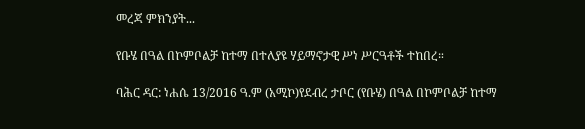መረጃ ምክንያት...

የቡሄ በዓል በኮምቦልቻ ከተማ በተለያዩ ሃይማኖታዊ ሥነ ሥርዓቶች ተከበረ።

ባሕር ዳር: ነሐሴ 13/2016 ዓ.ም (አሚኮ)የደብረ ታቦር (የቡሄ) በዓል በኮምቦልቻ ከተማ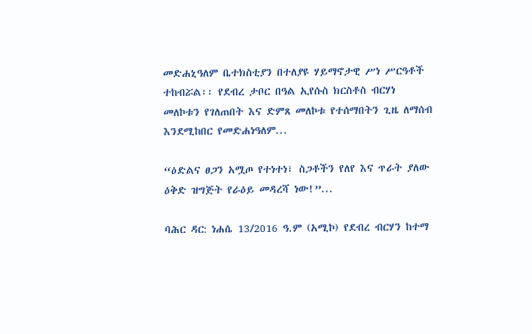መድሐኒዓለም ቤተክስቲያን በተለያዩ ሃይማኖታዊ ሥነ ሥርዓቶች ተከብሯል፡፡ የደብረ ታቦር በዓል ኢየሱስ ክርስቶስ ብርሃነ መለኮቱን የገለጠበት እና ድምጸ መለኮቱ የተሰማበትን ጊዜ ለማሰብ እንደሚከበር የመድሐነዓለም...

“ዕድልና ፀጋን አሟጦ የተነተነ፣ ስጋቶችን የለየ እና ጥራት ያለው ዕቅድ ዝግጅት የራዕይ መዳረሻ ነው!”...

ባሕር ዳር: ነሐሴ 13/2016 ዓ.ም (አሚኮ) የደብረ ብርሃን ከተማ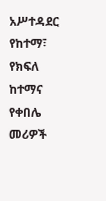አሥተዳደር የከተማ፣ የክፍለ ከተማና የቀበሌ መሪዎች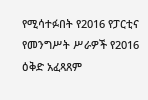የሚሳተፉበት የ2016 የፓርቲና የመንግሥት ሥራዎች የ2016 ዕቅድ አፈጻጸም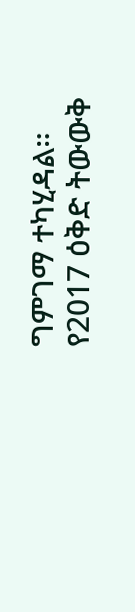ግምገማ ተካሂዳል። የ2017 ዕቅድ ትውውቅ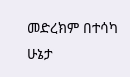መድረክም በተሳካ ሁኔታ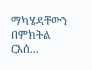ማካሄዳቸውን በምክትል ርእሰ...